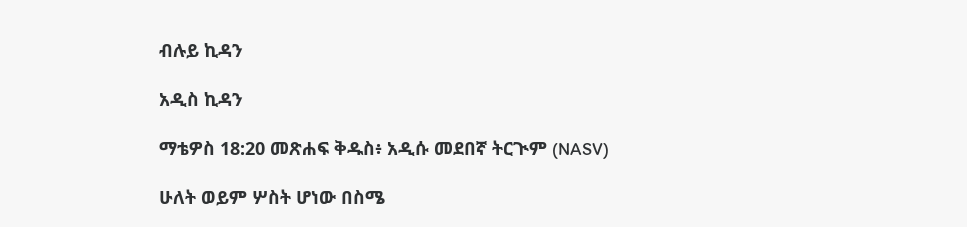ብሉይ ኪዳን

አዲስ ኪዳን

ማቴዎስ 18:20 መጽሐፍ ቅዱስ፥ አዲሱ መደበኛ ትርጒም (NASV)

ሁለት ወይም ሦስት ሆነው በስሜ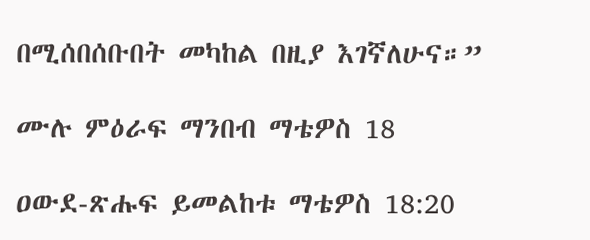በሚሰበሰቡበት መካከል በዚያ እገኛለሁና።”

ሙሉ ምዕራፍ ማንበብ ማቴዎስ 18

ዐውደ-ጽሑፍ ይመልከቱ ማቴዎስ 18:20